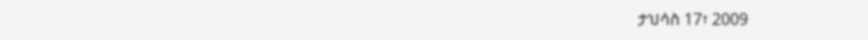ታህሳስ 17፣ 2009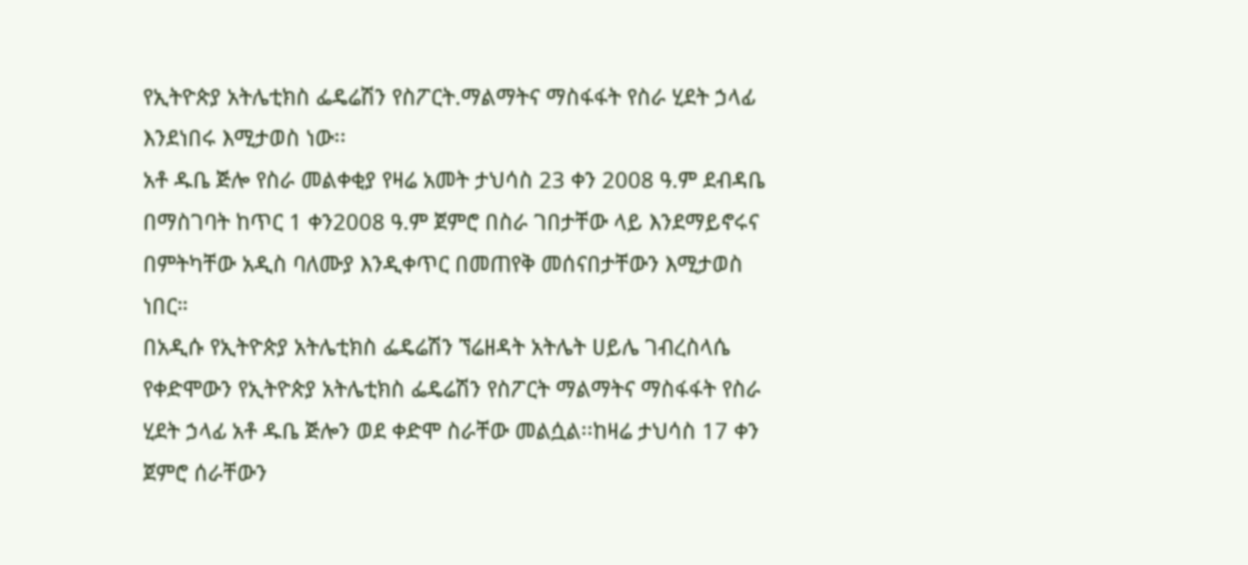የኢትዮጵያ አትሌቲክስ ፌዴሬሽን የስፖርት.ማልማትና ማስፋፋት የስራ ሂደት ኃላፊ እንደነበሩ እሚታወስ ነው፡፡
አቶ ዱቤ ጅሎ የስራ መልቀቂያ የዛሬ አመት ታህሳስ 23 ቀን 2008 ዓ.ም ደብዳቤ በማስገባት ከጥር 1 ቀን2008 ዓ.ም ጀምሮ በስራ ገበታቸው ላይ እንደማይኖሩና በምትካቸው አዲስ ባለሙያ እንዲቀጥር በመጠየቅ መሰናበታቸውን እሚታወስ ነበር።
በአዲሱ የኢትዮጵያ አትሌቲክስ ፌዴሬሽን ኘሬዘዳት አትሌት ሀይሌ ገብረስላሴ የቀድሞውን የኢትዮጵያ አትሌቲክስ ፌዴሬሽን የስፖርት ማልማትና ማስፋፋት የስራ ሂደት ኃላፊ አቶ ዱቤ ጅሎን ወደ ቀድሞ ስራቸው መልሷል፡፡ከዛሬ ታህሳስ 17 ቀን ጀምሮ ሰራቸውን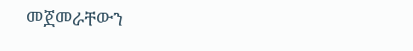መጀመራቸውን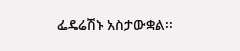ፌዴሬሽኑ አስታውቋል፡፡